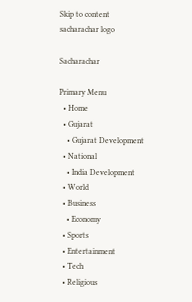Skip to content
sacharachar logo

Sacharachar

Primary Menu
  • Home
  • Gujarat
    • Gujarat Development
  • National
    • India Development
  • World
  • Business
    • Economy
  • Sports
  • Entertainment
  • Tech
  • Religious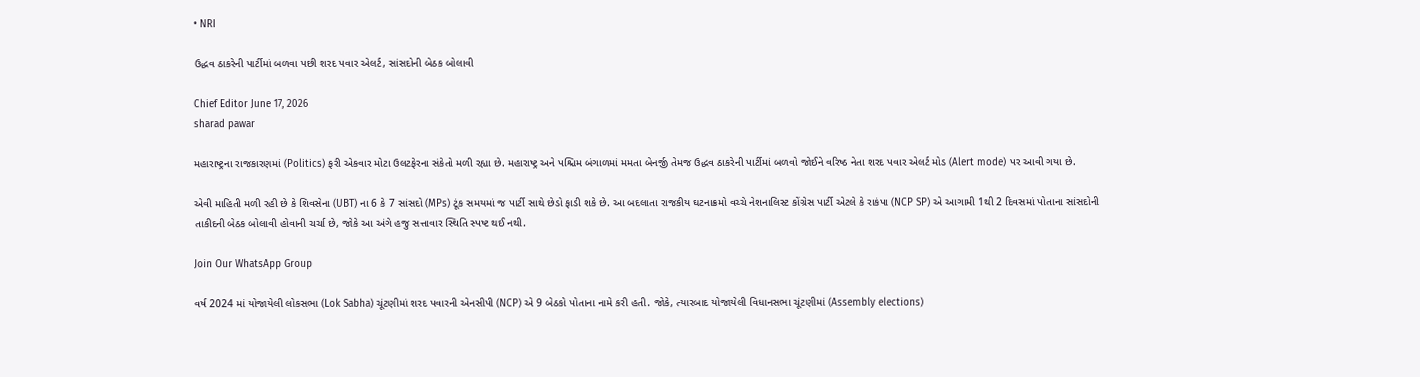• NRI

ઉદ્ધવ ઠાકરેની પાર્ટીમાં બળવા પછી શરદ પવાર એલર્ટ, સાંસદોની બેઠક બોલાવી

Chief Editor June 17, 2026
sharad pawar

મહારાષ્ટ્રના રાજકારણમાં (Politics) ફરી એકવાર મોટા ઉલટફેરના સંકેતો મળી રહ્યા છે. મહારાષ્ટ્ર અને પશ્ચિમ બંગાળમાં મમતા બેનર્જી તેમજ ઉદ્ધવ ઠાકરેની પાર્ટીમાં બળવો જોઈને વરિષ્ઠ નેતા શરદ પવાર એલર્ટ મોડ (Alert mode) પર આવી ગયા છે.

એવી માહિતી મળી રહી છે કે શિવસેના (UBT) ના 6 કે 7 સાંસદો (MPs) ટૂંક સમયમાં જ પાર્ટી સાથે છેડો ફાડી શકે છે. આ બદલાતા રાજકીય ઘટનાક્રમો વચ્ચે નેશનાલિસ્ટ કોંગ્રેસ પાર્ટી એટલે કે રાકંપા (NCP SP) એ આગામી 1થી 2 દિવસમાં પોતાના સાંસદોની તાકીદની બેઠક બોલાવી હોવાની ચર્ચા છે, જોકે આ અંગે હજુ સત્તાવાર સ્થિતિ સ્પષ્ટ થઈ નથી.

Join Our WhatsApp Group

વર્ષ 2024 માં યોજાયેલી લોકસભા (Lok Sabha) ચૂંટણીમાં શરદ પવારની એનસીપી (NCP) એ 9 બેઠકો પોતાના નામે કરી હતી. જોકે, ત્યારબાદ યોજાયેલી વિધાનસભા ચૂંટણીમાં (Assembly elections)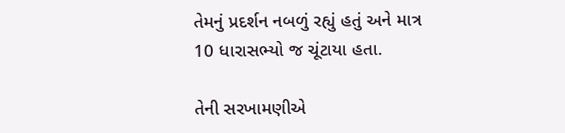તેમનું પ્રદર્શન નબળું રહ્યું હતું અને માત્ર 10 ધારાસભ્યો જ ચૂંટાયા હતા.

તેની સરખામણીએ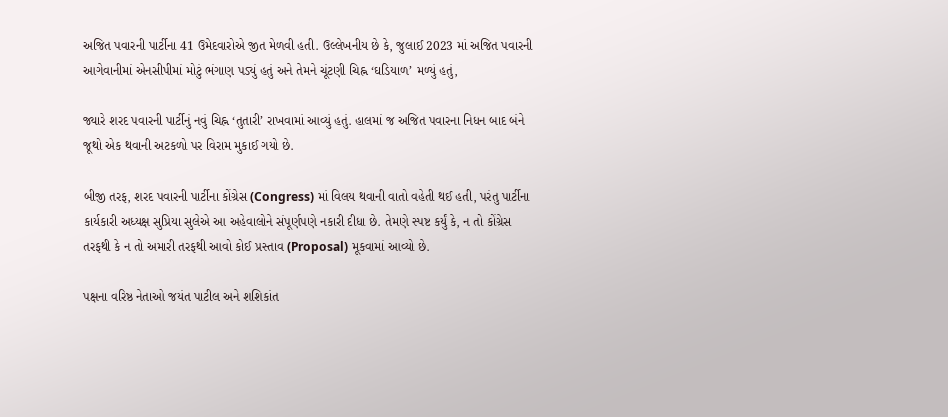અજિત પવારની પાર્ટીના 41 ઉમેદવારોએ જીત મેળવી હતી. ઉલ્લેખનીય છે કે, જુલાઈ 2023 માં અજિત પવારની આગેવાનીમાં એનસીપીમાં મોટું ભંગાણ પડ્યું હતું અને તેમને ચૂંટણી ચિહ્ન ‘ઘડિયાળ’ મળ્યું હતું,

જ્યારે શરદ પવારની પાર્ટીનું નવું ચિહ્ન ‘તુતારી’ રાખવામાં આવ્યું હતું. હાલમાં જ અજિત પવારના નિધન બાદ બંને જૂથો એક થવાની અટકળો પર વિરામ મુકાઈ ગયો છે.

બીજી તરફ, શરદ પવારની પાર્ટીના કોંગ્રેસ (Congress) માં વિલય થવાની વાતો વહેતી થઈ હતી, પરંતુ પાર્ટીના કાર્યકારી અધ્યક્ષ સુપ્રિયા સુલેએ આ અહેવાલોને સંપૂર્ણપણે નકારી દીધા છે. તેમણે સ્પષ્ટ કર્યું કે, ન તો કોંગ્રેસ તરફથી કે ન તો અમારી તરફથી આવો કોઈ પ્રસ્તાવ (Proposal) મૂકવામાં આવ્યો છે.

પક્ષના વરિષ્ઠ નેતાઓ જયંત પાટીલ અને શશિકાંત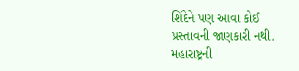શિંદેને પણ આવા કોઈ પ્રસ્તાવની જાણકારી નથી. મહારાષ્ટ્રની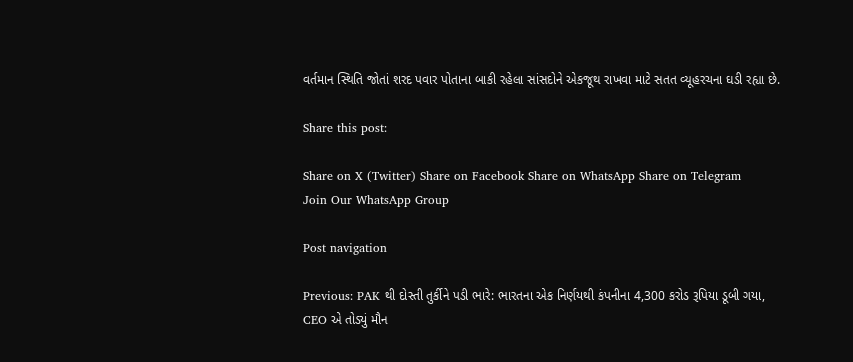વર્તમાન સ્થિતિ જોતાં શરદ પવાર પોતાના બાકી રહેલા સાંસદોને એકજૂથ રાખવા માટે સતત વ્યૂહરચના ઘડી રહ્યા છે.

Share this post:

Share on X (Twitter) Share on Facebook Share on WhatsApp Share on Telegram
Join Our WhatsApp Group

Post navigation

Previous: PAK થી દોસ્તી તુર્કીને પડી ભારે: ભારતના એક નિર્ણયથી કંપનીના 4,300 કરોડ રૂપિયા ડૂબી ગયા, CEO એ તોડ્યું મૌન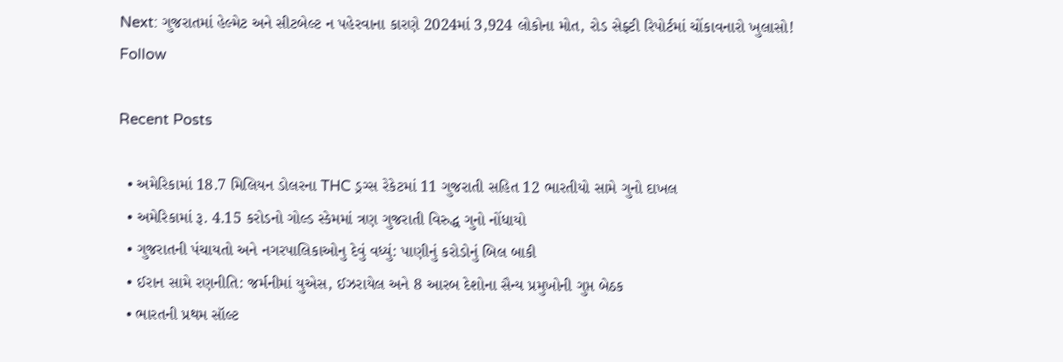Next: ગુજરાતમાં હેલ્મેટ અને સીટબેલ્ટ ન પહેરવાના કારણે 2024માં 3,924 લોકોના મોત, રોડ સેફ્ટી રિપોર્ટમાં ચોંકાવનારો ખુલાસો!
Follow

Recent Posts

  • અમેરિકામાં 18.7 મિલિયન ડોલરના THC ડ્રગ્સ રેકેટમાં 11 ગુજરાતી સહિત 12 ભારતીયો સામે ગુનો દાખલ
  • અમેરિકામાં રૂ. 4.15 કરોડનો ગોલ્ડ સ્કેમમાં ત્રણ ગુજરાતી વિરુદ્ધ ગુનો નોંધાયો
  • ગુજરાતની પંચાયતો અને નગરપાલિકાઓનુ દેવું વધ્યું: પાણીનું કરોડોનું બિલ બાકી
  • ઈરાન સામે રણનીતિ: જર્મનીમાં યુએસ, ઈઝરાયેલ અને 8 આરબ દેશોના સૈન્ય પ્રમુખોની ગુપ્ત બેઠક
  • ભારતની પ્રથમ સૉલ્ટ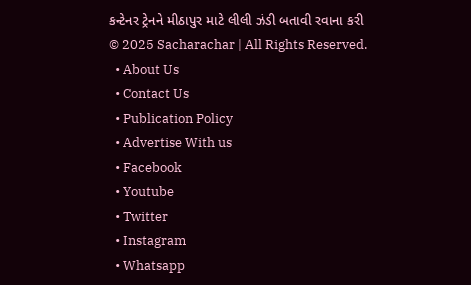કન્ટેનર ટ્રેનને મીઠાપુર માટે લીલી ઝંડી બતાવી રવાના કરી
© 2025 Sacharachar | All Rights Reserved.
  • About Us
  • Contact Us
  • Publication Policy
  • Advertise With us
  • Facebook
  • Youtube
  • Twitter
  • Instagram
  • Whatsapp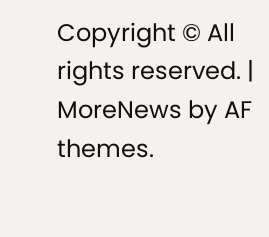Copyright © All rights reserved. | MoreNews by AF themes.